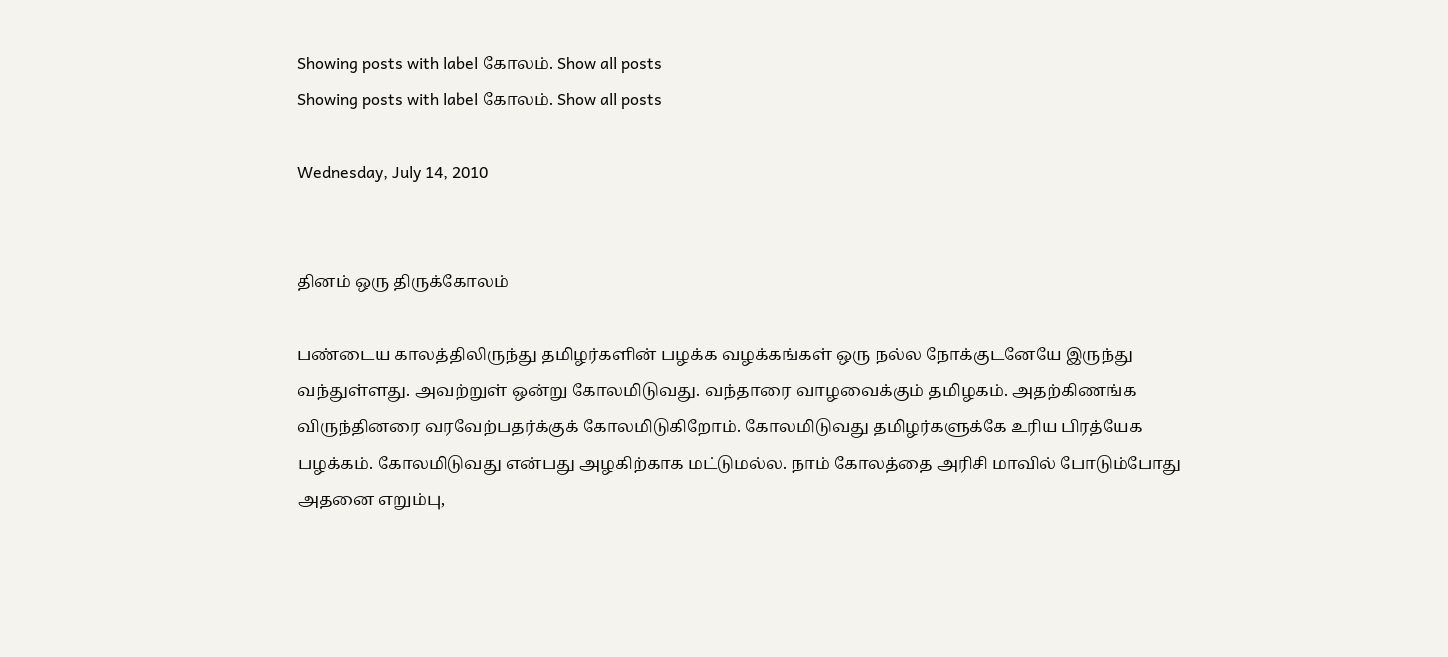Showing posts with label கோலம். Show all posts
Showing posts with label கோலம். Show all posts

Wednesday, July 14, 2010


தினம் ஒரு திருக்கோலம்

பண்டைய காலத்திலிருந்து தமிழர்களின் பழக்க வழக்கங்கள் ஒரு நல்ல நோக்குடனேயே இருந்து வந்துள்ளது. அவற்றுள் ஒன்று கோலமிடுவது. வந்தாரை வாழவைக்கும் தமிழகம். அதற்கிணங்க விருந்தினரை வரவேற்பதர்க்குக் கோலமிடுகிறோம். கோலமிடுவது தமிழர்களுக்கே உரிய பிரத்யேக பழக்கம். கோலமிடுவது என்பது அழகிற்காக மட்டுமல்ல. நாம் கோலத்தை அரிசி மாவில் போடும்போது அதனை எறும்பு,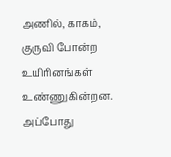அணில், காகம், குருவி போன்ற உயிரினங்கள் உண்ணுகின்றன. அப்போது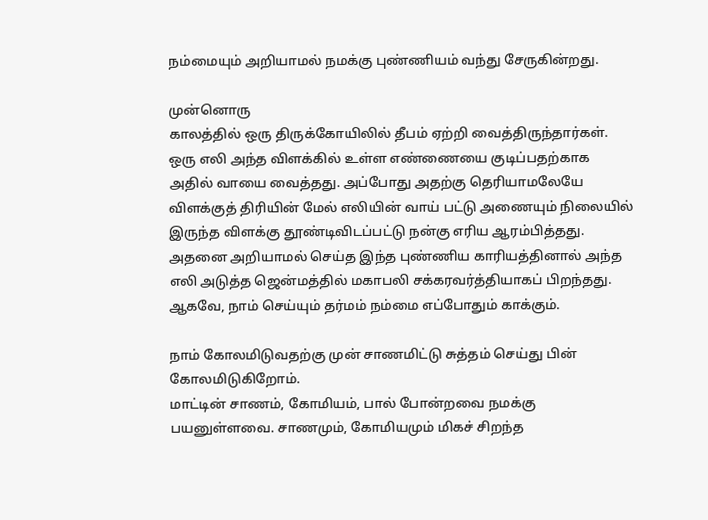நம்மையும் அறியாமல் நமக்கு புண்ணியம் வந்து சேருகின்றது.

முன்னொரு
காலத்தில் ஒரு திருக்கோயிலில் தீபம் ஏற்றி வைத்திருந்தார்கள். ஒரு எலி அந்த விளக்கில் உள்ள எண்ணையை குடிப்பதற்காக அதில் வாயை வைத்தது. அப்போது அதற்கு தெரியாமலேயே விளக்குத் திரியின் மேல் எலியின் வாய் பட்டு அணையும் நிலையில் இருந்த விளக்கு தூண்டிவிடப்பட்டு நன்கு எரிய ஆரம்பித்தது. அதனை அறியாமல் செய்த இந்த புண்ணிய காரியத்தினால் அந்த எலி அடுத்த ஜென்மத்தில் மகாபலி சக்கரவர்த்தியாகப் பிறந்தது. ஆகவே, நாம் செய்யும் தர்மம் நம்மை எப்போதும் காக்கும்.

நாம் கோலமிடுவதற்கு முன் சாணமிட்டு சுத்தம் செய்து பின் கோலமிடுகிறோம்.
மாட்டின் சாணம், கோமியம், பால் போன்றவை நமக்கு பயனுள்ளவை. சாணமும், கோமியமும் மிகச் சிறந்த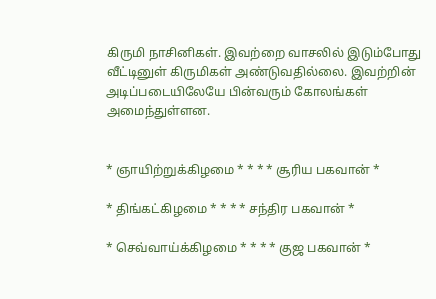கிருமி நாசினிகள். இவற்றை வாசலில் இடும்போது வீட்டினுள் கிருமிகள் அண்டுவதில்லை. இவற்றின் அடிப்படையிலேயே பின்வரும் கோலங்கள் அமைந்துள்ளன.


* ஞாயிற்றுக்கிழமை * * * * சூரிய பகவான் *

* திங்கட்கிழமை * * * * சந்திர பகவான் *

* செவ்வாய்க்கிழமை * * * * குஜ பகவான் *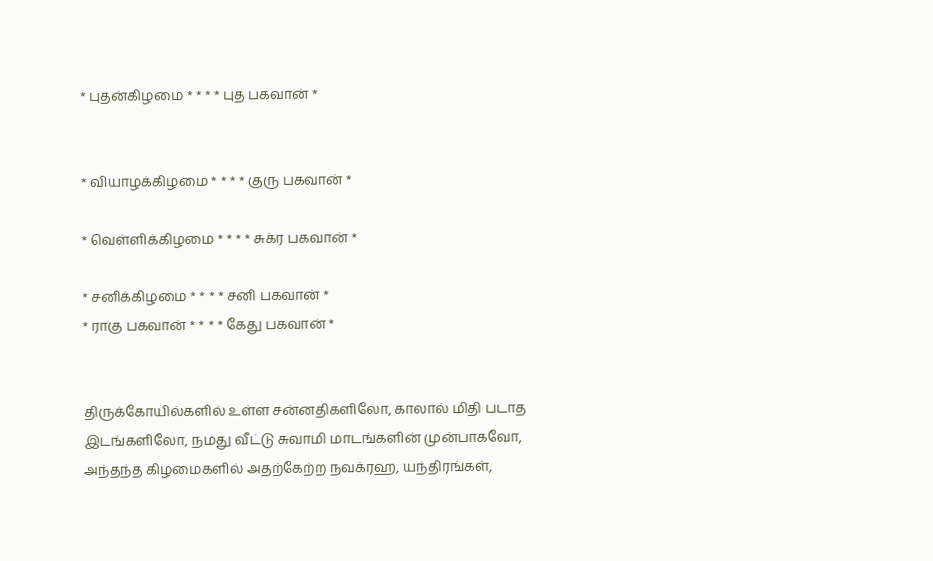* புதன்கிழமை * * * * புத பகவான் *


* வியாழக்கிழமை * * * * குரு பகவான் *

* வெள்ளிக்கிழமை * * * * சுக்ர பகவான் *

* சனிக்கிழமை * * * * சனி பகவான் *
* ராகு பகவான் * * * * கேது பகவான் *


திருக்கோயில்களில் உள்ள சன்னதிகளிலோ, காலால் மிதி படாத இடங்களிலோ, நமது வீட்டு சுவாமி மாடங்களின் முன்பாகவோ, அந்தந்த கிழமைகளில் அதற்கேற்ற நவக்ரஹ, யந்திரங்கள்,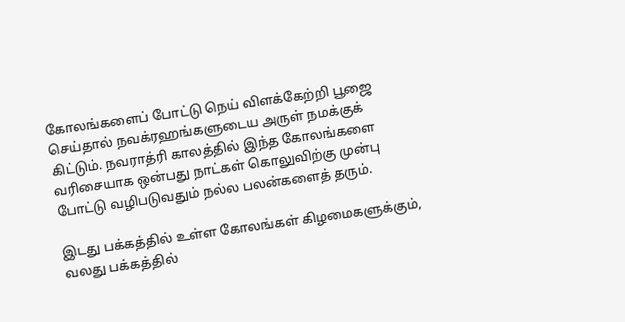கோலங்களைப் போட்டு நெய் விளக்கேற்றி பூஜை செய்தால் நவக்ரஹங்களுடைய அருள் நமக்குக் கிட்டும். நவராத்ரி காலத்தில் இந்த கோலங்களை வரிசையாக ஒன்பது நாட்கள் கொலுவிற்கு முன்பு போட்டு வழிபடுவதும் நல்ல பலன்களைத் தரும்.

இடது பக்கத்தில் உள்ள கோலங்கள் கிழமைகளுக்கும்,
வலது பக்கத்தில்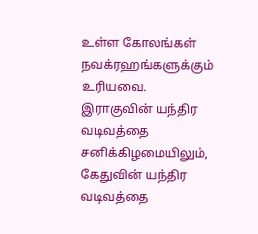உள்ள கோலங்கள் நவக்ரஹங்களுக்கும் உரியவை. இராகுவின் யந்திர வடிவத்தை சனிக்கிழமையிலும், கேதுவின் யந்திர வடிவத்தை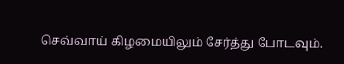செவ்வாய் கிழமையிலும் சேர்த்து போடவும்.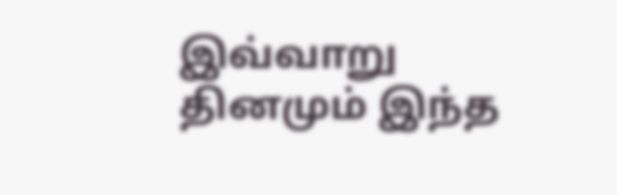இவ்வாறு தினமும் இந்த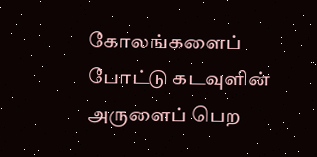கோலங்களைப் போட்டு கடவுளின் அருளைப் பெற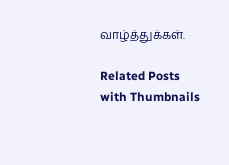வாழ்த்துக்கள்.

Related Posts with Thumbnails